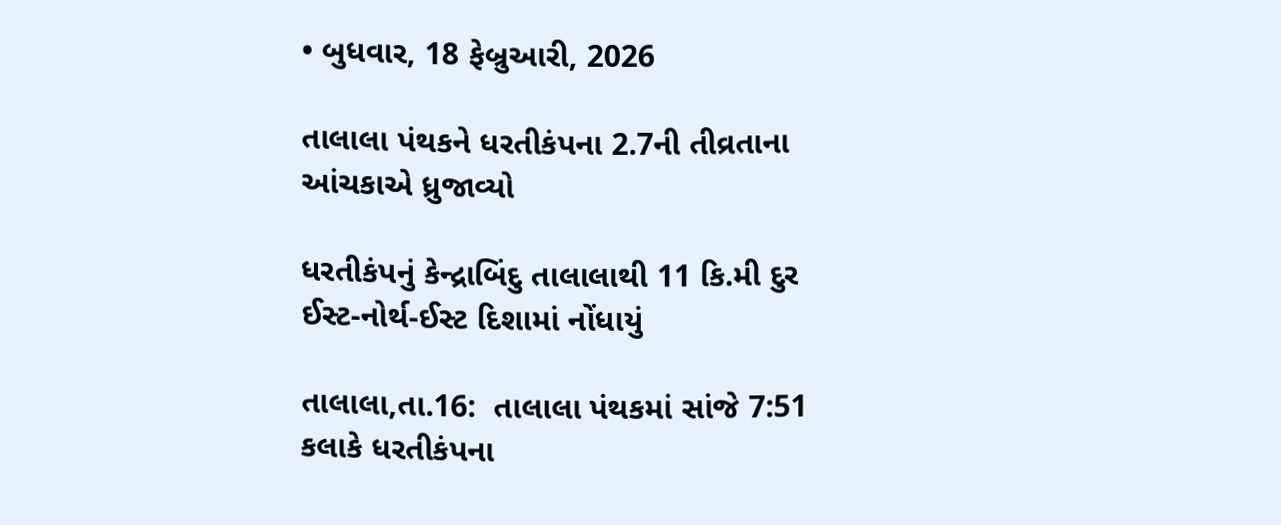• બુધવાર, 18 ફેબ્રુઆરી, 2026

તાલાલા પંથકને ધરતીકંપના 2.7ની તીવ્રતાના આંચકાએ ધ્રુજાવ્યો

ધરતીકંપનું કેન્દ્રાબિંદુ તાલાલાથી 11 કિ.મી દુર ઈસ્ટ-નોર્થ-ઈસ્ટ દિશામાં નોંધાયું

તાલાલા,તા.16:  તાલાલા પંથકમાં સાંજે 7:51 કલાકે ધરતીકંપના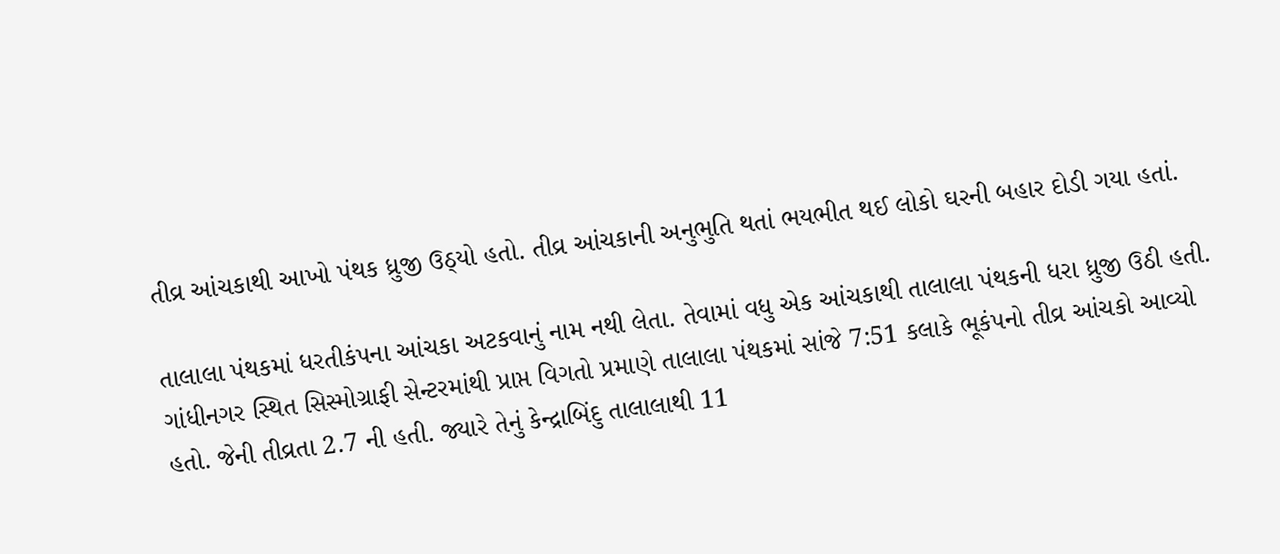તીવ્ર આંચકાથી આખો પંથક ધ્રુજી ઉઠ્યો હતો. તીવ્ર આંચકાની અનુભુતિ થતાં ભયભીત થઈ લોકો ઘરની બહાર દોડી ગયા હતાં.

તાલાલા પંથકમાં ધરતીકંપના આંચકા અટકવાનું નામ નથી લેતા. તેવામાં વધુ એક આંચકાથી તાલાલા પંથકની ધરા ધ્રુજી ઉઠી હતી. ગાંધીનગર સ્થિત સિસ્મોગ્રાફી સેન્ટરમાંથી પ્રાપ્ત વિગતો પ્રમાણે તાલાલા પંથકમાં સાંજે 7:51 કલાકે ભૂકંપનો તીવ્ર આંચકો આવ્યો હતો. જેની તીવ્રતા 2.7 ની હતી. જ્યારે તેનું કેન્દ્રાબિંદુ તાલાલાથી 11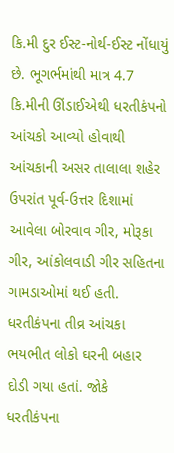કિ.મી દુર ઈસ્ટ-નોર્થ-ઈસ્ટ નોંધાયું છે. ભૂગર્ભમાંથી માત્ર 4.7 કિ.મીની ઊંડાઈએથી ધરતીકંપનો આંચકો આવ્યો હોવાથી આંચકાની અસર તાલાલા શહેર ઉપરાંત પૂર્વ-ઉત્તર દિશામાં આવેલા બોરવાવ ગીર, મોરૂકા ગીર, આંકોલવાડી ગીર સહિતના ગામડાઓમાં થઈ હતી. ધરતીકંપના તીવ્ર આંચકા ભયભીત લોકો ઘરની બહાર દોડી ગયા હતાં. જોકે ધરતીકંપના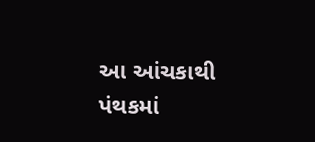આ આંચકાથી પંથકમાં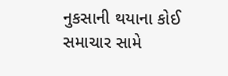નુકસાની થયાના કોઈ સમાચાર સામે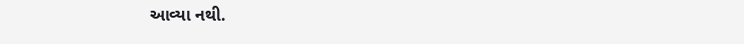આવ્યા નથી.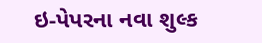ઇ-પેપરના નવા શુલ્ક